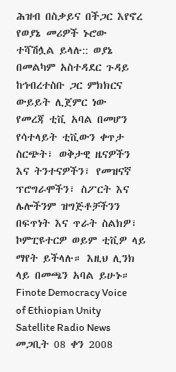ሕዝብ በስቃይና በችጋር እየኖረ የወያኔ መሪዎች ኑሮው ተሻሽሏል ይላሉ:: ወያኔ በመልካም አስተዳደር ጉዳይ ከኅብረተስቡ ጋር ምክክርና ውይይት ሊጀምር ነው
የመረጃ ቲቪ አባል በመሆን የሳተላይት ቲቪውን ቀጥታ ስርጭት፣ ወቅታዊ ዜናዎችን እና ትንተናዎችን፣ የመዝናኛ ፕሮግራሞችን፣ ስፖርት እና ሌሎችንም ዝግጅቶቻችንን በፍጥነት እና ጥራት ስልክዎ፣ ኮምፒዩተርዎ ወይም ቲቪዎ ላይ ማየት ይችላሉ። እዚህ ሊንክ ላይ በመጫን አባል ይሁኑ።
Finote Democracy Voice of Ethiopian Unity Satellite Radio News
መጋቢት 08 ቀን 2008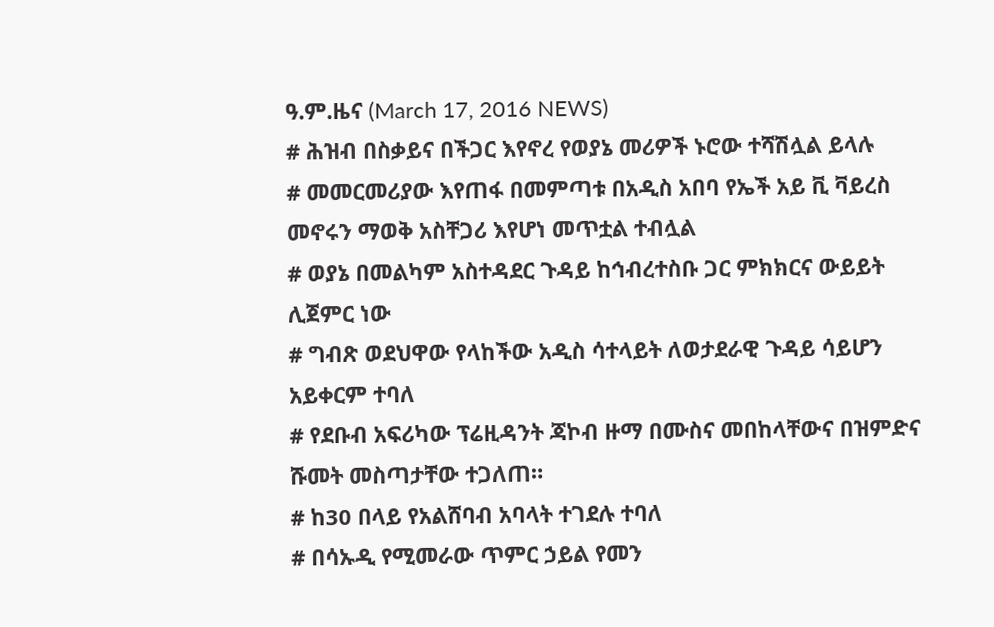ዓ.ም.ዜና (March 17, 2016 NEWS)
# ሕዝብ በስቃይና በችጋር እየኖረ የወያኔ መሪዎች ኑሮው ተሻሽሏል ይላሉ
# መመርመሪያው እየጠፋ በመምጣቱ በአዲስ አበባ የኤች አይ ቪ ቫይረስ መኖሩን ማወቅ አስቸጋሪ እየሆነ መጥቷል ተብሏል
# ወያኔ በመልካም አስተዳደር ጉዳይ ከኅብረተስቡ ጋር ምክክርና ውይይት ሊጀምር ነው
# ግብጽ ወደህዋው የላከችው አዲስ ሳተላይት ለወታደራዊ ጉዳይ ሳይሆን አይቀርም ተባለ
# የደቡብ አፍሪካው ፕሬዚዳንት ጃኮብ ዙማ በሙስና መበከላቸውና በዝምድና ሹመት መስጣታቸው ተጋለጠ።
# ከ30 በላይ የአልሸባብ አባላት ተገደሉ ተባለ
# በሳኡዲ የሚመራው ጥምር ኃይል የመን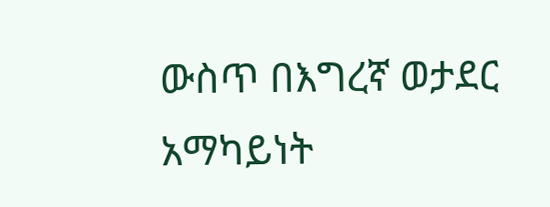ውስጥ በእግረኛ ወታደር አማካይነት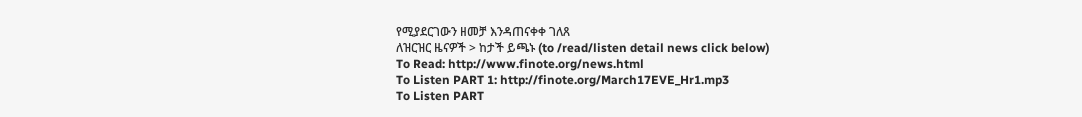የሚያደርገውን ዘመቻ እንዳጠናቀቀ ገለጸ
ለዝርዝር ዜናዎች > ከታች ይጫኑ (to /read/listen detail news click below)
To Read: http://www.finote.org/news.html
To Listen PART 1: http://finote.org/March17EVE_Hr1.mp3
To Listen PART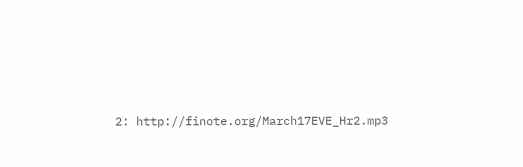2: http://finote.org/March17EVE_Hr2.mp3